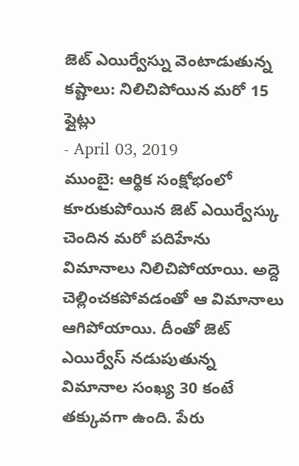జెట్ ఎయిర్వేస్ను వెంటాడుతున్న కష్టాలు: నిలిచిపోయిన మరో 15 ప్లైట్లు
- April 03, 2019
ముంబై: ఆర్థిక సంక్షోభంలో కూరుకుపోయిన జెట్ ఎయిర్వేస్కు చెందిన మరో పదిహేను విమానాలు నిలిచిపోయాయి. అద్దె చెల్లించకపోవడంతో ఆ విమానాలు ఆగిపోయాయి. దీంతో జెట్ ఎయిర్వేస్ నడుపుతున్న విమానాల సంఖ్య 30 కంటే తక్కువగా ఉంది. పేరు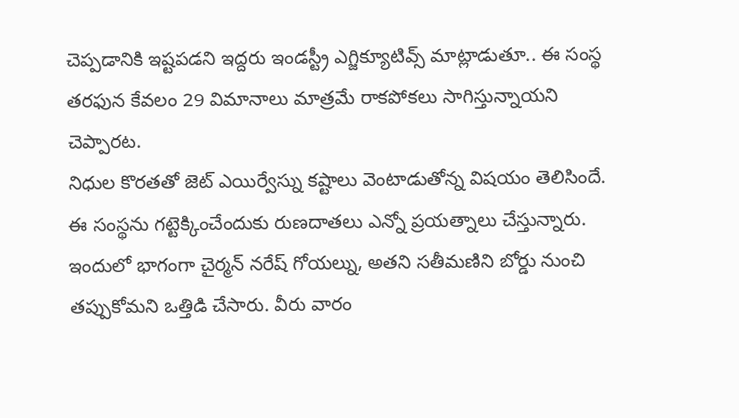చెప్పడానికి ఇష్టపడని ఇద్దరు ఇండస్ట్రీ ఎగ్జిక్యూటివ్స్ మాట్లాడుతూ.. ఈ సంస్థ తరఫున కేవలం 29 విమానాలు మాత్రమే రాకపోకలు సాగిస్తున్నాయని చెప్పారట.
నిధుల కొరతతో జెట్ ఎయిర్వేస్ను కష్టాలు వెంటాడుతోన్న విషయం తెలిసిందే. ఈ సంస్థను గట్టెక్కించేందుకు రుణదాతలు ఎన్నో ప్రయత్నాలు చేస్తున్నారు. ఇందులో భాగంగా చైర్మన్ నరేష్ గోయల్ను, అతని సతీమణిని బోర్డు నుంచి తప్పుకోమని ఒత్తిడి చేసారు. వీరు వారం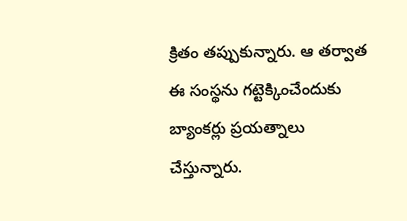క్రితం తప్పుకున్నారు. ఆ తర్వాత ఈ సంస్థను గట్టెక్కించేందుకు బ్యాంకర్లు ప్రయత్నాలు చేస్తున్నారు.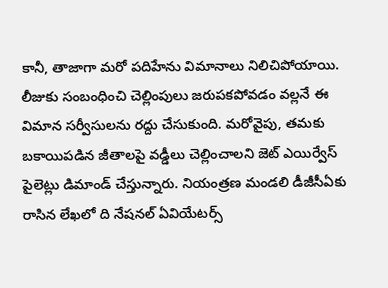కానీ, తాజాగా మరో పదిహేను విమానాలు నిలిచిపోయాయి. లీజుకు సంబంధించి చెల్లింపులు జరుపకపోవడం వల్లనే ఈ విమాన సర్వీసులను రద్దు చేసుకుంది. మరోవైపు, తమకు బకాయిపడిన జీతాలపై వడ్డీలు చెల్లించాలని జెట్ ఎయిర్వేస్ పైలెట్లు డిమాండ్ చేస్తున్నారు. నియంత్రణ మండలి డీజీసీఏకు రాసిన లేఖలో ది నేషనల్ ఏవియేటర్స్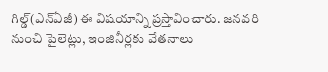గిల్డ్(ఎన్ఏజీ) ఈ విషయాన్ని ప్రస్తావించారు. జనవరి నుంచి పైలెట్లు, ఇంజినీర్లకు వేతనాలు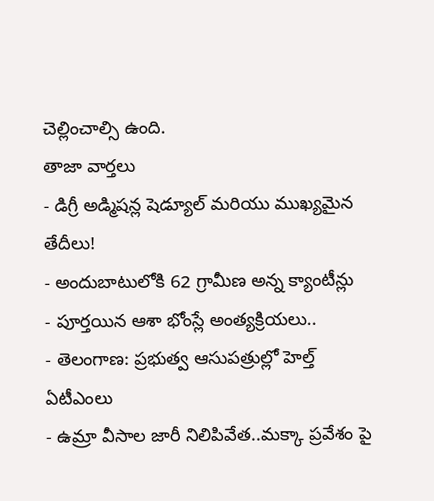చెల్లించాల్సి ఉంది.
తాజా వార్తలు
- డిగ్రీ అడ్మిషన్ల షెడ్యూల్ మరియు ముఖ్యమైన తేదీలు!
- అందుబాటులోకి 62 గ్రామీణ అన్న క్యాంటీన్లు
- పూర్తయిన ఆశా భోంస్లే అంత్యక్రియలు..
- తెలంగాణ: ప్రభుత్వ ఆసుపత్రుల్లో హెల్త్ ఏటీఎంలు
- ఉమ్రా వీసాల జారీ నిలిపివేత..మక్కా ప్రవేశం పై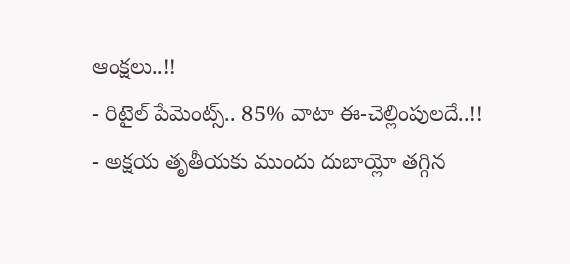ఆంక్షలు..!!
- రిటైల్ పేమెంట్స్.. 85% వాటా ఈ-చెల్లింపులదే..!!
- అక్షయ తృతీయకు ముందు దుబాయ్లో తగ్గిన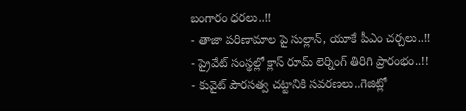బంగారం ధరలు..!!
- తాజా పరిణామాల పై సుల్లాన్, యూకే పీఎం చర్చలు..!!
- ప్రైవేట్ సంస్థల్లో క్లాస్ రూమ్ లెర్నింగ్ తిరిగి ప్రారంభం..!!
- కువైట్ పౌరసత్వ చట్టానికి సవరణలు..గెజిట్లో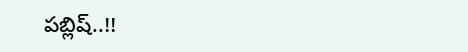పబ్లిష్..!!